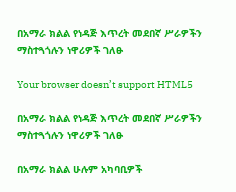በአማራ ክልል የነዳጅ እጥረት መደበኛ ሥራዎችን ማስተጓጎሉን ነዋሪዎች ገለፁ

Your browser doesn’t support HTML5

በአማራ ክልል የነዳጅ እጥረት መደበኛ ሥራዎችን ማስተጓጎሉን ነዋሪዎች ገለፁ

በአማራ ክልል ሁሉም አካባቢዎች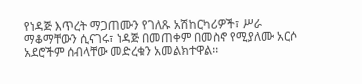የነዳጅ እጥረት ማጋጠሙን የገለጹ አሽከርካሪዎች፣ ሥራ ማቆማቸውን ሲናገሩ፣ ነዳጅ በመጠቀም በመስኖ የሚያለሙ አርሶ አደሮችም ሰብላቸው መድረቁን አመልክተዋል፡፡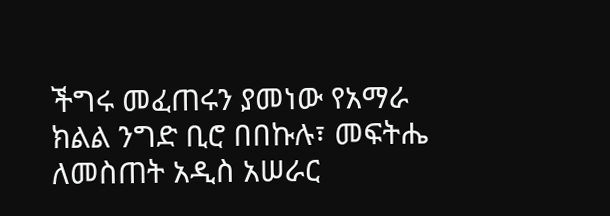ችግሩ መፈጠሩን ያመነው የአማራ ክልል ንግድ ቢሮ በበኩሉ፣ መፍትሔ ለመስጠት አዲስ አሠራር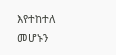እየተከተለ መሆኑን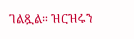ገልጿል። ዝርዝሩን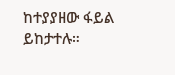ከተያያዘው ፋይል ይከታተሉ።